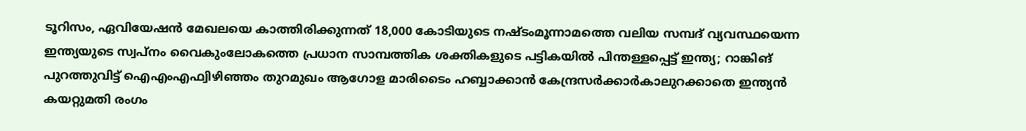ടൂറിസം, ഏവിയേഷന്‍ മേഖലയെ കാത്തിരിക്കുന്നത് 18,000 കോടിയുടെ നഷ്ടംമൂന്നാമത്തെ വലിയ സമ്പദ് വ്യവസ്ഥയെന്ന ഇന്ത്യയുടെ സ്വപ്നം വൈകുംലോകത്തെ പ്രധാന സാമ്പത്തിക ശക്തികളുടെ പട്ടികയിൽ പിന്തള്ളപ്പെട്ട് ഇന്ത്യ; റാങ്കിങ് പുറത്തുവിട്ട് ഐഎംഎഫ്വിഴിഞ്ഞം തുറമുഖം ആഗോള മാരിടൈം ഹബ്ബാക്കാൻ കേന്ദ്രസർക്കാർകാലുറക്കാതെ ഇന്ത്യൻ കയറ്റുമതി രംഗം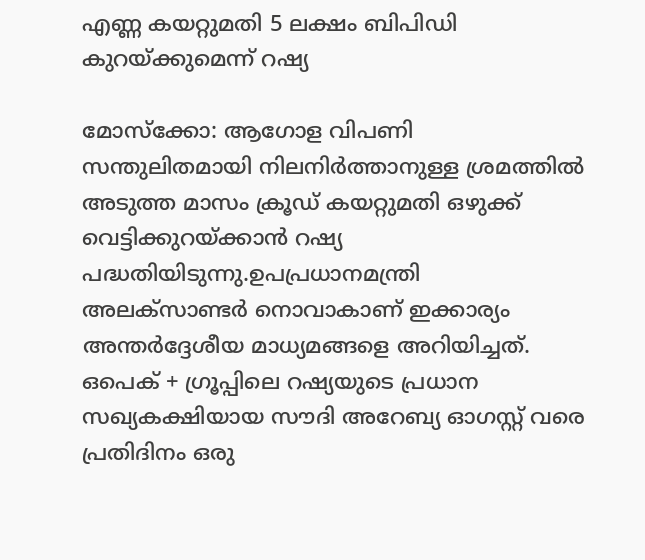എണ്ണ കയറ്റുമതി 5 ലക്ഷം ബിപിഡി കുറയ്ക്കുമെന്ന് റഷ്യ

മോസ്‌ക്കോ: ആഗോള വിപണി സന്തുലിതമായി നിലനിര്‍ത്താനുള്ള ശ്രമത്തില്‍ അടുത്ത മാസം ക്രൂഡ് കയറ്റുമതി ഒഴുക്ക് വെട്ടിക്കുറയ്ക്കാന്‍ റഷ്യ പദ്ധതിയിടുന്നു.ഉപപ്രധാനമന്ത്രി അലക്സാണ്ടര്‍ നൊവാകാണ് ഇക്കാര്യം അന്തര്‍ദ്ദേശീയ മാധ്യമങ്ങളെ അറിയിച്ചത്. ഒപെക് + ഗ്രൂപ്പിലെ റഷ്യയുടെ പ്രധാന സഖ്യകക്ഷിയായ സൗദി അറേബ്യ ഓഗസ്റ്റ് വരെ പ്രതിദിനം ഒരു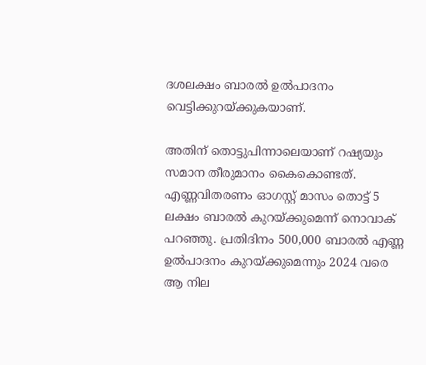ദശലക്ഷം ബാരല്‍ ഉല്‍പാദനം വെട്ടിക്കുറയ്ക്കുകയാണ്.

അതിന് തൊട്ടുപിന്നാലെയാണ് റഷ്യയും സമാന തീരുമാനം കൈകൊണ്ടത്. എണ്ണവിതരണം ഓഗസ്റ്റ് മാസം തൊട്ട് 5 ലക്ഷം ബാരല്‍ കുറയ്ക്കുമെന്ന് നൊവാക് പറഞ്ഞു. പ്രതിദിനം 500,000 ബാരല്‍ എണ്ണ ഉല്‍പാദനം കുറയ്ക്കുമെന്നും 2024 വരെ ആ നില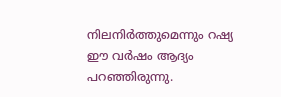നിലനിര്‍ത്തുമെന്നും റഷ്യ ഈ വര്‍ഷം ആദ്യം പറഞ്ഞിരുന്നു.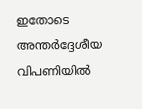ഇതോടെ അന്തര്‍ദ്ദേശീയ വിപണിയില്‍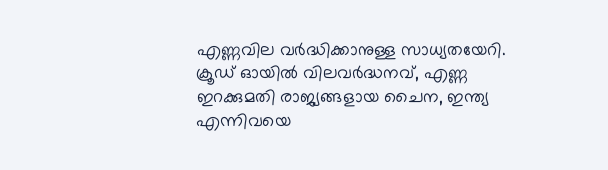എണ്ണവില വര്‍ദ്ധിക്കാനുള്ള സാധ്യതയേറി. ക്രൂഡ് ഓയില്‍ വിലവര്‍ദ്ധനവ്, എണ്ണ ഇറക്കുമതി രാജ്യങ്ങളായ ചൈന, ഇന്ത്യ എന്നിവയെ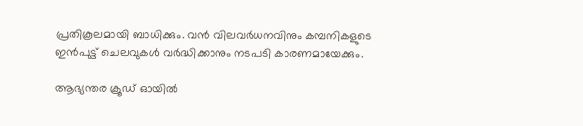പ്രതികൂലമായി ബാധിക്കും. വന്‍ വിലവര്‍ധനവിനും കമ്പനികളുടെ ഇന്‍പുട്ട് ചെലവുകള്‍ വര്‍ദ്ധിക്കാനും നടപടി കാരണമായേക്കും.

ആഭ്യന്തര ക്രൂഡ് ഓയില്‍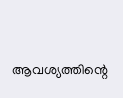ആവശ്യത്തിന്റെ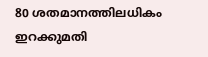80 ശതമാനത്തിലധികം ഇറക്കുമതി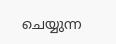ചെയ്യുന്ന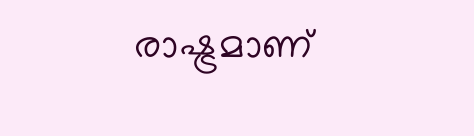രാഷ്ട്രമാണ്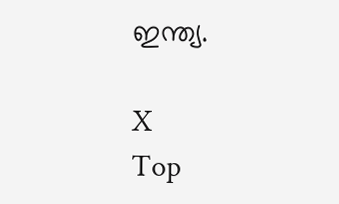ഇന്ത്യ.

X
Top